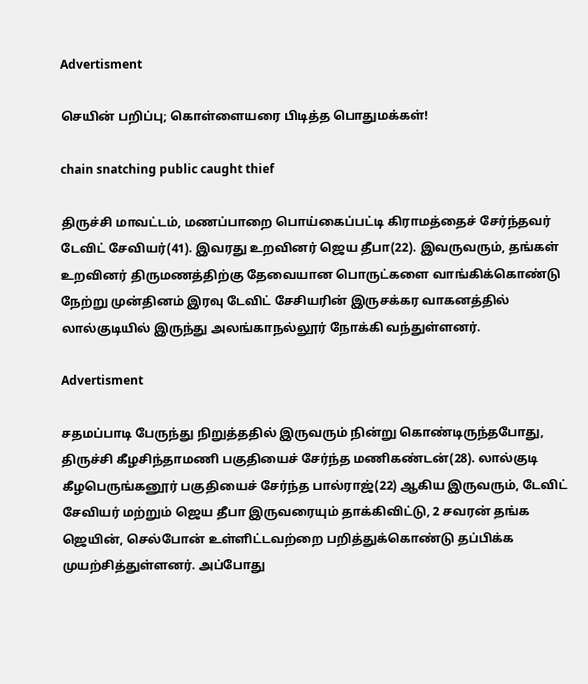Advertisment

செயின் பறிப்பு; கொள்ளையரை பிடித்த பொதுமக்கள்!

chain snatching public caught thief

திருச்சி மாவட்டம், மணப்பாறை பொய்கைப்பட்டி கிராமத்தைச் சேர்ந்தவர் டேவிட் சேவியர்(41). இவரது உறவினர் ஜெய தீபா(22). இவருவரும், தங்கள் உறவினர் திருமணத்திற்கு தேவையான பொருட்களை வாங்கிக்கொண்டு நேற்று முன்தினம் இரவு டேவிட் சேசியரின் இருசக்கர வாகனத்தில் லால்குடியில் இருந்து அலங்காநல்லூர் நோக்கி வந்துள்ளனர்.

Advertisment

சதமப்பாடி பேருந்து நிறுத்ததில் இருவரும் நின்று கொண்டிருந்தபோது, திருச்சி கீழசிந்தாமணி பகுதியைச் சேர்ந்த மணிகண்டன்(28). லால்குடி கீழபெருங்கனூர் பகுதியைச் சேர்ந்த பால்ராஜ்(22) ஆகிய இருவரும், டேவிட் சேவியர் மற்றும் ஜெய தீபா இருவரையும் தாக்கிவிட்டு, 2 சவரன் தங்க ஜெயின், செல்போன் உள்ளிட்டவற்றை பறித்துக்கொண்டு தப்பிக்க முயற்சித்துள்ளனர். அப்போது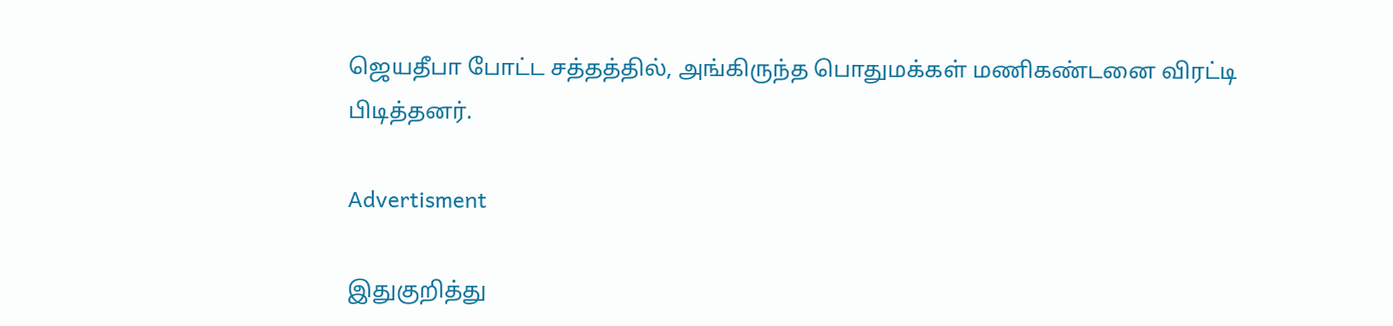ஜெயதீபா போட்ட சத்தத்தில், அங்கிருந்த பொதுமக்கள் மணிகண்டனை விரட்டி பிடித்தனர்.

Advertisment

இதுகுறித்து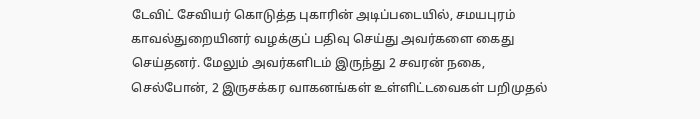டேவிட் சேவியர் கொடுத்த புகாரின் அடிப்படையில், சமயபுரம் காவல்துறையினர் வழக்குப் பதிவு செய்து அவர்களை கைது செய்தனர். மேலும் அவர்களிடம் இருந்து 2 சவரன் நகை, செல்போன், 2 இருசக்கர வாகனங்கள் உள்ளிட்டவைகள் பறிமுதல்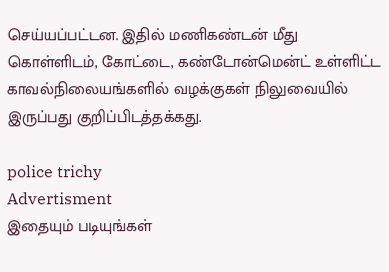செய்யப்பட்டன. இதில் மணிகண்டன் மீது கொள்ளிடம், கோட்டை, கண்டோன்மென்ட் உள்ளிட்ட காவல்நிலையங்களில் வழக்குகள் நிலுவையில் இருப்பது குறிப்பிடத்தக்கது.

police trichy
Advertisment
இதையும் படியுங்கள்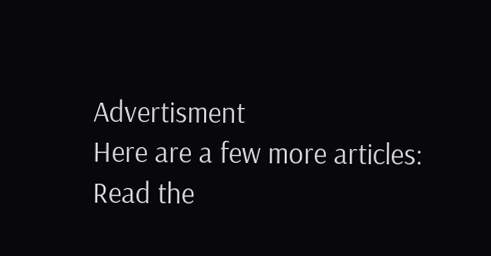Advertisment
Here are a few more articles:
Read the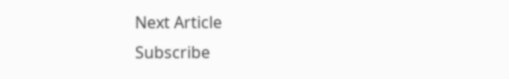Next Article
Subscribe